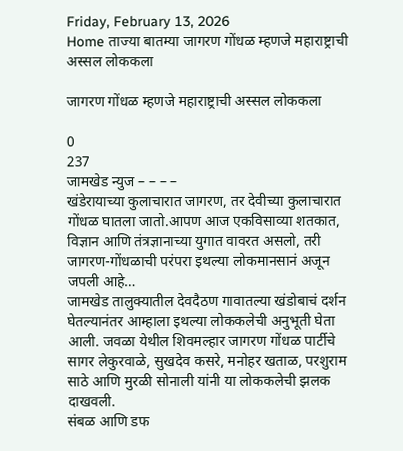Friday, February 13, 2026
Home ताज्या बातम्या जागरण गोंधळ म्हणजे महाराष्ट्राची अस्सल लोककला

जागरण गोंधळ म्हणजे महाराष्ट्राची अस्सल लोककला

0
237
जामखेड न्युज – – – –
खंडेरायाच्या कुलाचारात जागरण, तर देवीच्या कुलाचारात गोंधळ घातला जातो.आपण आज एकविसाव्या शतकात, विज्ञान आणि तंत्रज्ञानाच्या युगात वावरत असलो, तरी जागरण-गोंधळाची परंपरा इथल्या लोकमानसानं अजून जपली आहे…
जामखेड तालुक्यातील देवदैठण गावातल्या खंडोबाचं दर्शन घेतल्यानंतर आम्हाला इथल्या लोककलेची अनुभूती घेता आली. जवळा येथील शिवमल्हार जागरण गोंधळ पार्टीचे सागर लेकुरवाळे, सुखदेव कसरे, मनोहर खताळ, परशुराम साठे आणि मुरळी सोनाली यांनी या लोककलेची झलक दाखवली.
संबळ आणि डफ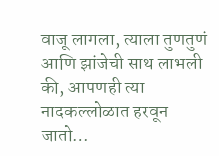वाजू लागला, त्याला तुणतुणं आणि झांजेची साथ लाभली की, आपणही त्या नादकल्लोळात हरवून जातो…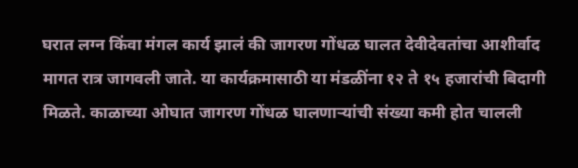घरात लग्न किंवा मंगल कार्य झालं की जागरण गोंधळ घालत देवीदेवतांचा आशीर्वाद मागत रात्र जागवली जाते. या कार्यक्रमासाठी या मंडळींना १२ ते १५ हजारांची बिदागी मिळते. काळाच्या ओघात जागरण गोंधळ घालणार्‍यांची संख्या कमी होत चालली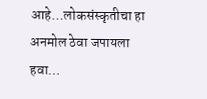आहे…लोकसंस्कृतीचा हा अनमोल ठेवा जपायला हवा…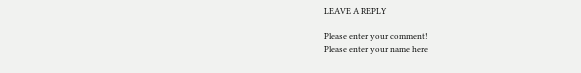LEAVE A REPLY

Please enter your comment!
Please enter your name here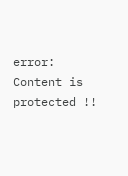error: Content is protected !!